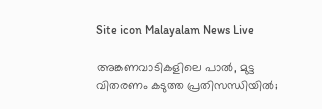Site icon Malayalam News Live

അങ്കണവാടികളിലെ പാല്‍, മുട്ട വിതരണം കടുത്ത പ്രതിസന്ധിയില്‍;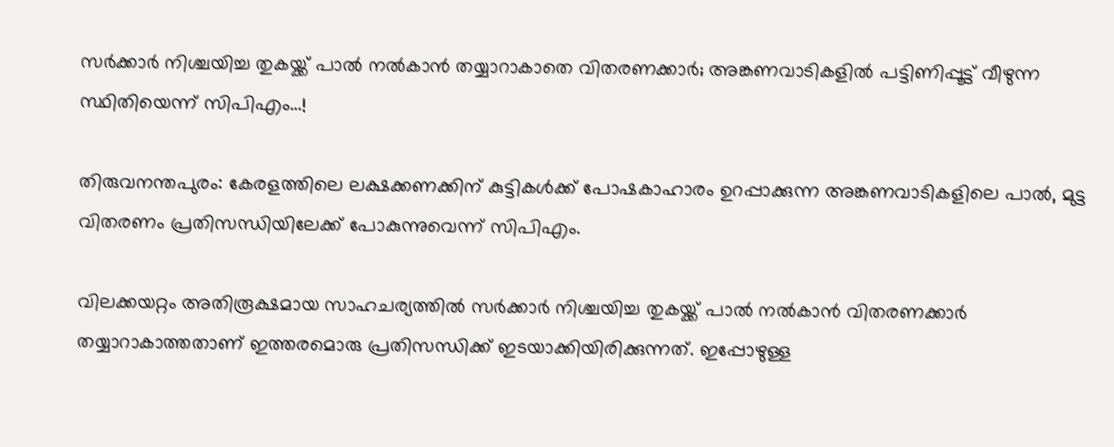സര്‍ക്കാര്‍ നിശ്ചയിച്ച തുകയ്ക്ക് പാല്‍ നല്‍കാൻ തയ്യാറാകാതെ വിതരണക്കാര്‍; അങ്കണവാടികളില്‍ പട്ടിണിപ്പൂട്ട് വീഴുന്ന സ്ഥിതിയെന്ന് സിപിഎം…!

തിരുവനന്തപുരം: കേരളത്തിലെ ലക്ഷക്കണക്കിന് കുട്ടികള്‍ക്ക് പോഷകാഹാരം ഉറപ്പാക്കുന്ന അങ്കണവാടികളിലെ പാല്‍, മുട്ട വിതരണം പ്രതിസന്ധിയിലേക്ക് പോകുന്നുവെന്ന് സിപിഎം.

വിലക്കയറ്റം അതിരൂക്ഷമായ സാഹചര്യത്തില്‍ സർക്കാർ നിശ്ചയിച്ച തുകയ്ക്ക് പാല്‍ നല്‍കാൻ വിതരണക്കാർ തയ്യാറാകാത്തതാണ് ഇത്തരമൊരു പ്രതിസന്ധിക്ക് ഇടയാക്കിയിരിക്കുന്നത്. ഇപ്പോഴുള്ള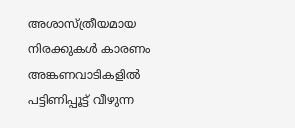അശാസ്ത്രീയമായ നിരക്കുകള്‍ കാരണം അങ്കണവാടികളില്‍ പട്ടിണിപ്പൂട്ട് വീഴുന്ന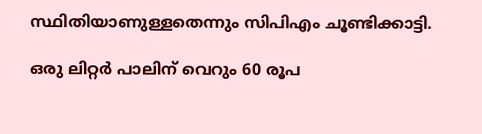സ്ഥിതിയാണുള്ളതെന്നും സിപിഎം ചൂണ്ടിക്കാട്ടി.

ഒരു ലിറ്റർ പാലിന് വെറും 60 രൂപ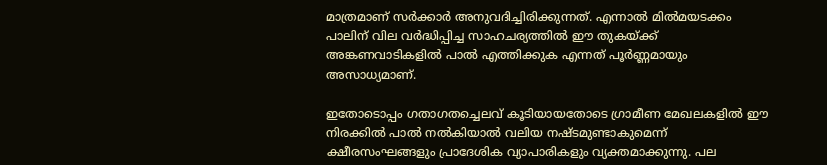മാത്രമാണ് സർക്കാർ അനുവദിച്ചിരിക്കുന്നത്. എന്നാല്‍ മില്‍മയടക്കം പാലിന് വില വർദ്ധിപ്പിച്ച സാഹചര്യത്തില്‍ ഈ തുകയ്ക്ക് അങ്കണവാടികളില്‍ പാല്‍ എത്തിക്കുക എന്നത് പൂർണ്ണമായും അസാധ്യമാണ്.

ഇതോടൊപ്പം ഗതാഗതച്ചെലവ് കൂടിയായതോടെ ഗ്രാമീണ മേഖലകളില്‍ ഈ നിരക്കില്‍ പാല്‍ നല്‍കിയാല്‍ വലിയ നഷ്ടമുണ്ടാകുമെന്ന് ക്ഷീരസംഘങ്ങളും പ്രാദേശിക വ്യാപാരികളും വ്യക്തമാക്കുന്നു. പല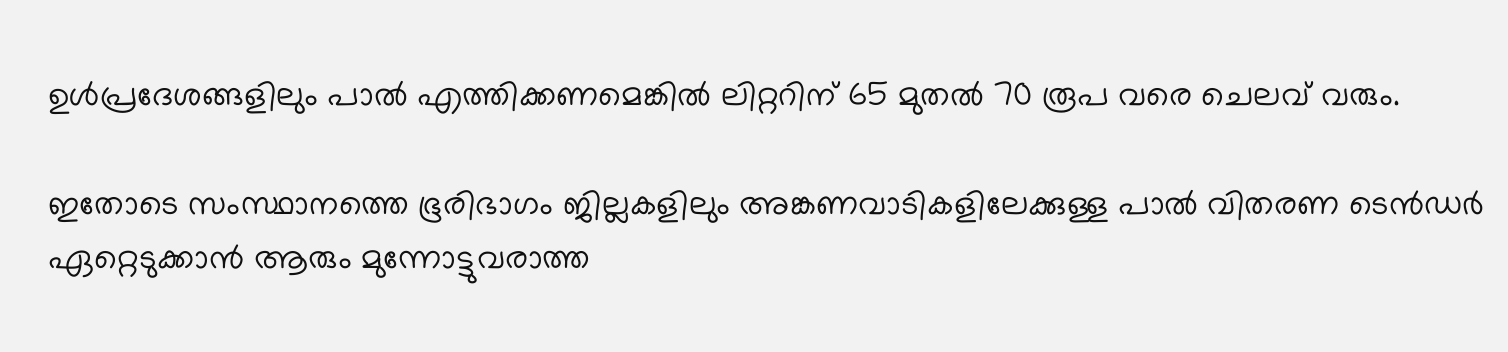ഉള്‍പ്രദേശങ്ങളിലും പാല്‍ എത്തിക്കണമെങ്കില്‍ ലിറ്ററിന് 65 മുതല്‍ 70 രൂപ വരെ ചെലവ് വരും.

ഇതോടെ സംസ്ഥാനത്തെ ഭൂരിഭാഗം ജില്ലകളിലും അങ്കണവാടികളിലേക്കുള്ള പാല്‍ വിതരണ ടെൻഡർ ഏറ്റെടുക്കാൻ ആരും മുന്നോട്ടുവരാത്ത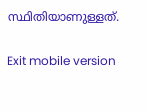സ്ഥിതിയാണുള്ളത്.

Exit mobile version